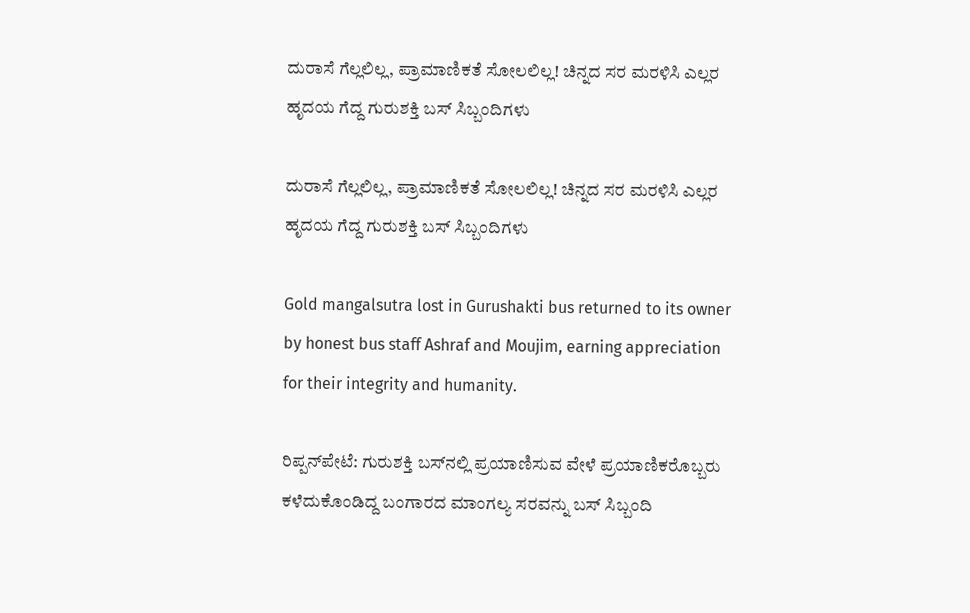ದುರಾಸೆ ಗೆಲ್ಲಲಿಲ್ಲ, ಪ್ರಾಮಾಣಿಕತೆ ಸೋಲಲಿಲ್ಲ! ಚಿನ್ನದ ಸರ ಮರಳಿಸಿ ಎಲ್ಲರ ಹೃದಯ ಗೆದ್ದ ಗುರುಶಕ್ತಿ ಬಸ್ ಸಿಬ್ಬಂದಿಗಳು

ದುರಾಸೆ ಗೆಲ್ಲಲಿಲ್ಲ, ಪ್ರಾಮಾಣಿಕತೆ ಸೋಲಲಿಲ್ಲ! ಚಿನ್ನದ ಸರ ಮರಳಿಸಿ ಎಲ್ಲರ ಹೃದಯ ಗೆದ್ದ ಗುರುಶಕ್ತಿ ಬಸ್ ಸಿಬ್ಬಂದಿಗಳು

Gold mangalsutra lost in Gurushakti bus returned to its owner by honest bus staff Ashraf and Moujim, earning appreciation for their integrity and humanity.

ರಿಪ್ಪನ್‌ಪೇಟೆ: ಗುರುಶಕ್ತಿ ಬಸ್‌ನಲ್ಲಿ ಪ್ರಯಾಣಿಸುವ ವೇಳೆ ಪ್ರಯಾಣಿಕರೊಬ್ಬರು ಕಳೆದುಕೊಂಡಿದ್ದ ಬಂಗಾರದ ಮಾಂಗಲ್ಯ ಸರವನ್ನು ಬಸ್ ಸಿಬ್ಬಂದಿ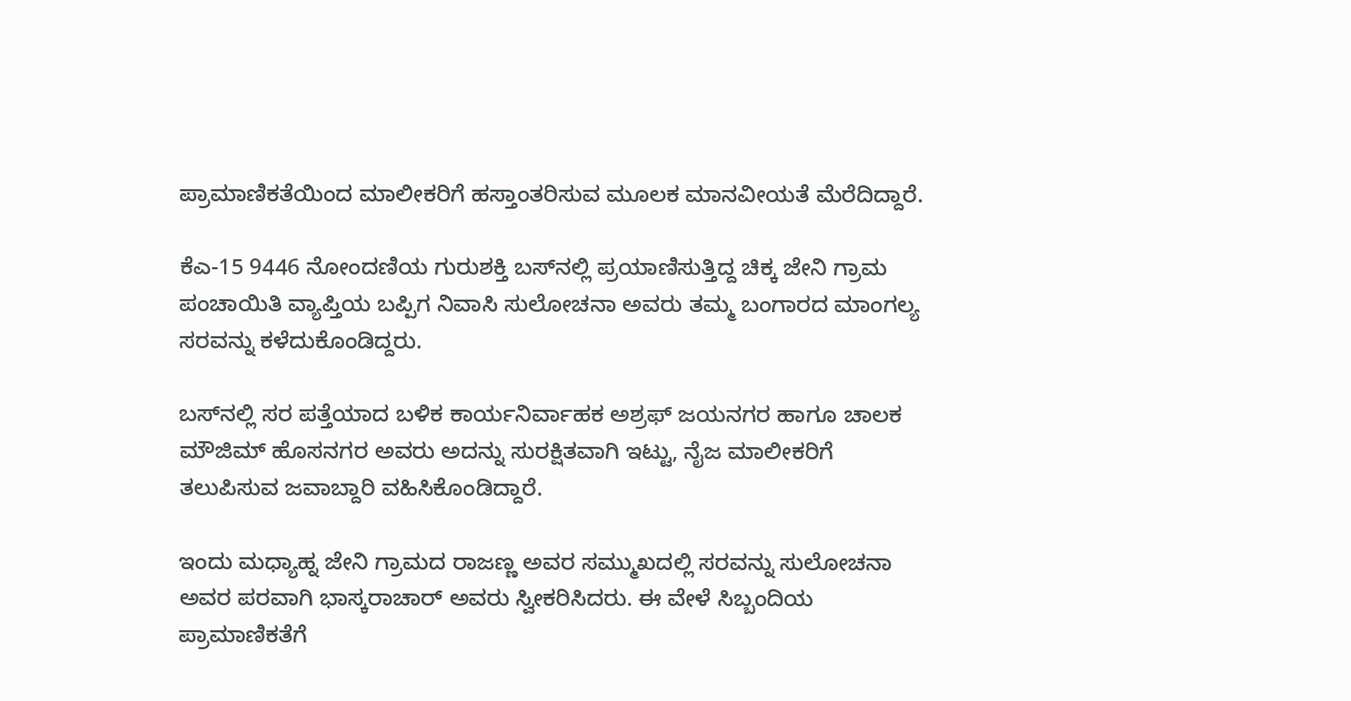ಪ್ರಾಮಾಣಿಕತೆಯಿಂದ ಮಾಲೀಕರಿಗೆ ಹಸ್ತಾಂತರಿಸುವ ಮೂಲಕ ಮಾನವೀಯತೆ ಮೆರೆದಿದ್ದಾರೆ.

ಕೆಎ-15 9446 ನೋಂದಣಿಯ ಗುರುಶಕ್ತಿ ಬಸ್‌ನಲ್ಲಿ ಪ್ರಯಾಣಿಸುತ್ತಿದ್ದ ಚಿಕ್ಕ ಜೇನಿ ಗ್ರಾಮ ಪಂಚಾಯಿತಿ ವ್ಯಾಪ್ತಿಯ ಬಪ್ಪಿಗ ನಿವಾಸಿ ಸುಲೋಚನಾ ಅವರು ತಮ್ಮ ಬಂಗಾರದ ಮಾಂಗಲ್ಯ ಸರವನ್ನು ಕಳೆದುಕೊಂಡಿದ್ದರು.

ಬಸ್‌ನಲ್ಲಿ ಸರ ಪತ್ತೆಯಾದ ಬಳಿಕ ಕಾರ್ಯನಿರ್ವಾಹಕ ಅಶ್ರಫ್ ಜಯನಗರ ಹಾಗೂ ಚಾಲಕ ಮೌಜಿಮ್ ಹೊಸನಗರ ಅವರು ಅದನ್ನು ಸುರಕ್ಷಿತವಾಗಿ ಇಟ್ಟು, ನೈಜ ಮಾಲೀಕರಿಗೆ ತಲುಪಿಸುವ ಜವಾಬ್ದಾರಿ ವಹಿಸಿಕೊಂಡಿದ್ದಾರೆ.

ಇಂದು ಮಧ್ಯಾಹ್ನ ಜೇನಿ ಗ್ರಾಮದ ರಾಜಣ್ಣ ಅವರ ಸಮ್ಮುಖದಲ್ಲಿ ಸರವನ್ನು ಸುಲೋಚನಾ ಅವರ ಪರವಾಗಿ ಭಾಸ್ಕರಾಚಾರ್ ಅವರು ಸ್ವೀಕರಿಸಿದರು. ಈ ವೇಳೆ ಸಿಬ್ಬಂದಿಯ ಪ್ರಾಮಾಣಿಕತೆಗೆ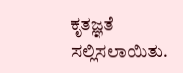ಕೃತಜ್ಞತೆ ಸಲ್ಲಿಸಲಾಯಿತು.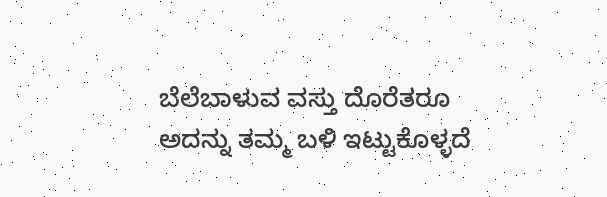ಬೆಲೆಬಾಳುವ ವಸ್ತು ದೊರೆತರೂ ಅದನ್ನು ತಮ್ಮ ಬಳಿ ಇಟ್ಟುಕೊಳ್ಳದೆ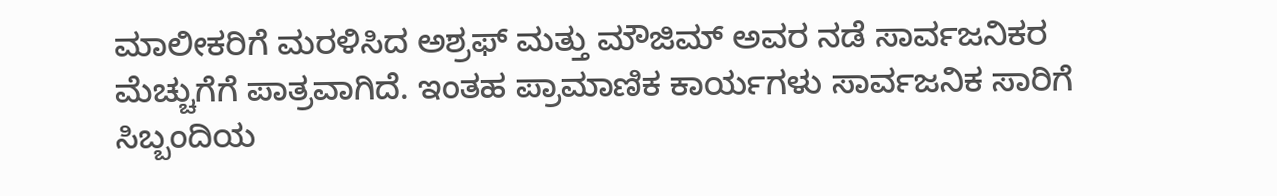ಮಾಲೀಕರಿಗೆ ಮರಳಿಸಿದ ಅಶ್ರಫ್ ಮತ್ತು ಮೌಜಿಮ್ ಅವರ ನಡೆ ಸಾರ್ವಜನಿಕರ ಮೆಚ್ಚುಗೆಗೆ ಪಾತ್ರವಾಗಿದೆ. ಇಂತಹ ಪ್ರಾಮಾಣಿಕ ಕಾರ್ಯಗಳು ಸಾರ್ವಜನಿಕ ಸಾರಿಗೆ ಸಿಬ್ಬಂದಿಯ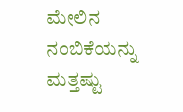ಮೇಲಿನ ನಂಬಿಕೆಯನ್ನು ಮತ್ತಷ್ಟು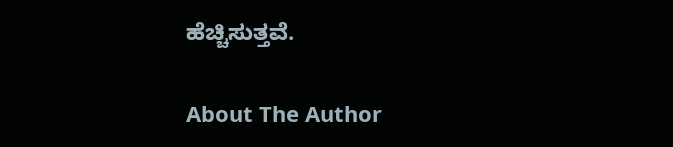ಹೆಚ್ಚಿಸುತ್ತವೆ.

About The Author